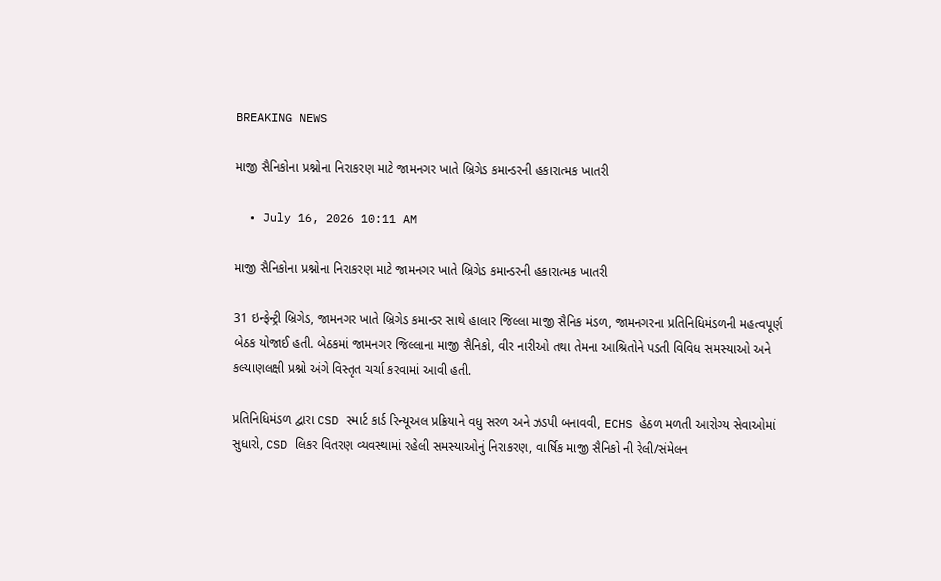BREAKING NEWS

માજી સૈનિકોના પ્રશ્નોના નિરાકરણ માટે જામનગર ખાતે બ્રિગેડ કમાન્ડરની હકારાત્મક ખાતરી

  • July 16, 2026 10:11 AM

માજી સૈનિકોના પ્રશ્નોના નિરાકરણ માટે જામનગર ખાતે બ્રિગેડ કમાન્ડરની હકારાત્મક ખાતરી

31 ઇન્ફેન્ટ્રી બ્રિગેડ, જામનગર ખાતે બ્રિગેડ કમાન્ડર સાથે હાલાર જિલ્લા માજી સૈનિક મંડળ, જામનગરના પ્રતિનિધિમંડળની મહત્વપૂર્ણ બેઠક યોજાઈ હતી. બેઠકમાં જામનગર જિલ્લાના માજી સૈનિકો, વીર નારીઓ તથા તેમના આશ્રિતોને પડતી વિવિધ સમસ્યાઓ અને કલ્યાણલક્ષી પ્રશ્નો અંગે વિસ્તૃત ચર્ચા કરવામાં આવી હતી.

પ્રતિનિધિમંડળ દ્વારા CSD સ્માર્ટ કાર્ડ રિન્યૂઅલ પ્રક્રિયાને વધુ સરળ અને ઝડપી બનાવવી, ECHS હેઠળ મળતી આરોગ્ય સેવાઓમાં સુધારો, CSD લિકર વિતરણ વ્યવસ્થામાં રહેલી સમસ્યાઓનું નિરાકરણ, વાર્ષિક માજી સૈનિકો ની રેલી/સંમેલન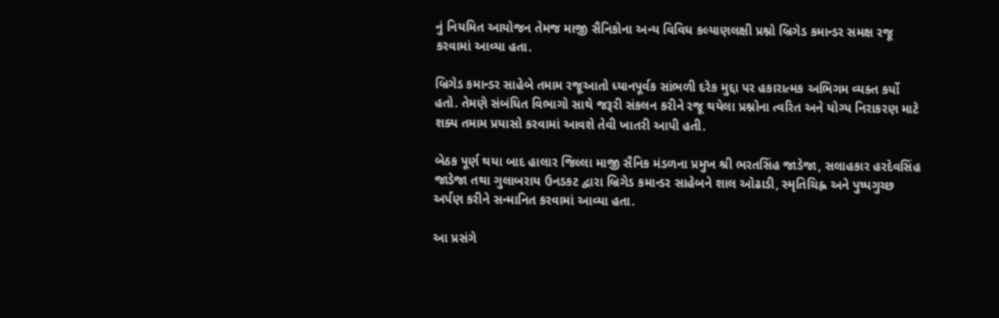નું નિયમિત આયોજન તેમજ માજી સૈનિકોના અન્ય વિવિધ કલ્યાણલક્ષી પ્રશ્નો બ્રિગેડ કમાન્ડર સમક્ષ રજૂ કરવામાં આવ્યા હતા.

બ્રિગેડ કમાન્ડર સાહેબે તમામ રજૂઆતો ધ્યાનપૂર્વક સાંભળી દરેક મુદ્દા પર હકારાત્મક અભિગમ વ્યક્ત કર્યો હતો. તેમણે સંબંધિત વિભાગો સાથે જરૂરી સંકલન કરીને રજૂ થયેલા પ્રશ્નોના ત્વરિત અને યોગ્ય નિરાકરણ માટે શક્ય તમામ પ્રયાસો કરવામાં આવશે તેવી ખાતરી આપી હતી.

બેઠક પૂર્ણ થયા બાદ હાલાર જિલ્લા માજી સૈનિક મંડળના પ્રમુખ શ્રી ભરતસિંહ જાડેજા, સલાહકાર હરદેવસિંહ જાડેજા તથા ગુલાબરાય ઉનડકટ દ્વારા બ્રિગેડ કમાન્ડર સાહેબને શાલ ઓઢાડી, સ્મૃતિચિહ્ન અને પુષ્પગુચ્છ અર્પણ કરીને સન્માનિત કરવામાં આવ્યા હતા.

આ પ્રસંગે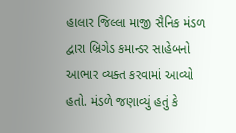હાલાર જિલ્લા માજી સૈનિક મંડળ દ્વારા બ્રિગેડ કમાન્ડર સાહેબનો આભાર વ્યક્ત કરવામાં આવ્યો હતો. મંડળે જણાવ્યું હતું કે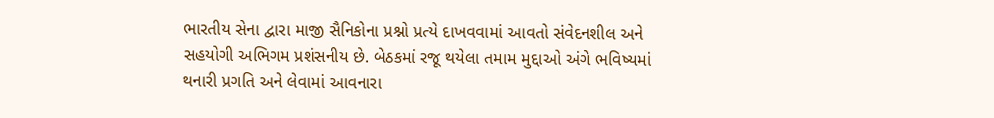ભારતીય સેના દ્વારા માજી સૈનિકોના પ્રશ્નો પ્રત્યે દાખવવામાં આવતો સંવેદનશીલ અને સહયોગી અભિગમ પ્રશંસનીય છે. બેઠકમાં રજૂ થયેલા તમામ મુદ્દાઓ અંગે ભવિષ્યમાં થનારી પ્રગતિ અને લેવામાં આવનારા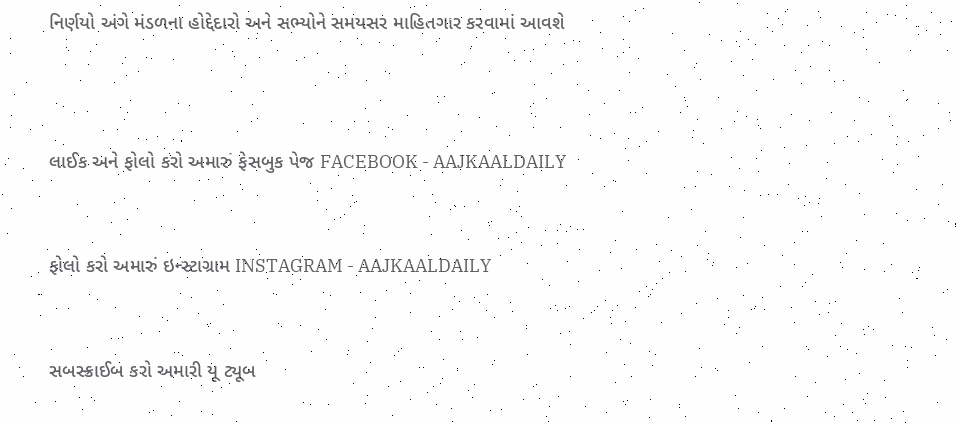નિર્ણયો અંગે મંડળના હોદ્દેદારો અને સભ્યોને સમયસર માહિતગાર કરવામાં આવશે



લાઈક અને ફોલો કરો અમારું ફેસબુક પેજ FACEBOOK - AAJKAALDAILY


ફોલો કરો અમારું ઇન્સ્ટાગ્રામ INSTAGRAM - AAJKAALDAILY


સબસ્ક્રાઈબ કરો અમારી યૂ ટ્યૂબ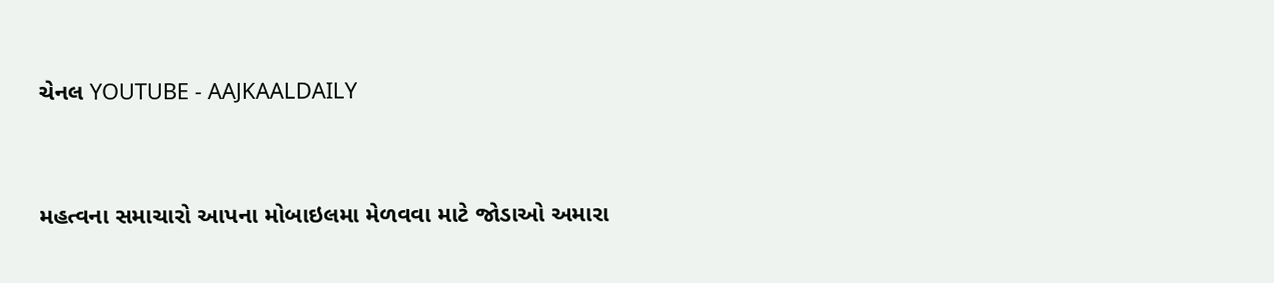ચેનલ YOUTUBE - AAJKAALDAILY


મહત્વના સમાચારો આપના મોબાઇલમા મેળવવા માટે જોડાઓ અમારા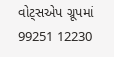વોટ્સએપ ગ્રૂપમાં  99251 12230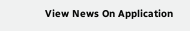View News On Application